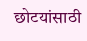छोटयांसाठी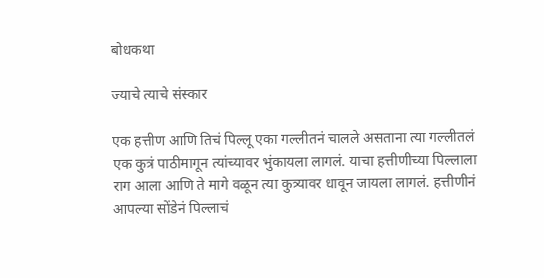बोधकथा

ज्याचे त्याचे संस्कार

एक हत्तीण आणि तिचं पिल्लू एका गल्लीतनं चालले असताना त्या गल्लीतलं एक कुत्रं पाठीमागून त्यांच्यावर भुंकायला लागलं. याचा हत्तीणीच्या पिल्लाला राग आला आणि ते मागे वळून त्या कुत्र्यावर धावून जायला लागलं. हत्तीणीनं आपल्या सोंडेनं पिल्लाचं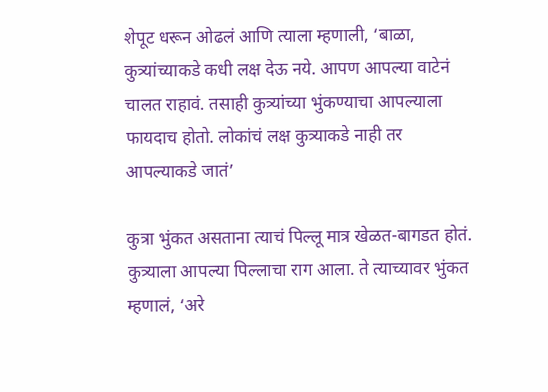शेपूट धरून ओढलं आणि त्याला म्हणाली, ‘बाळा, कुत्र्यांच्याकडे कधी लक्ष देऊ नये. आपण आपल्या वाटेनं चालत राहावं. तसाही कुत्र्यांच्या भुंकण्याचा आपल्याला फायदाच होतो. लोकांचं लक्ष कुत्र्याकडे नाही तर आपल्याकडे जातं’

कुत्रा भुंकत असताना त्याचं पिल्लू मात्र खेळत-बागडत होतं. कुत्र्याला आपल्या पिल्लाचा राग आला. ते त्याच्यावर भुंकत म्हणालं, ‘अरे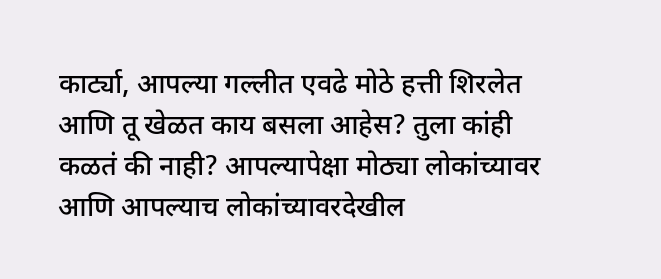कार्ट्या, आपल्या गल्लीत एवढे मोठे हत्ती शिरलेत आणि तू खेळत काय बसला आहेस? तुला कांही कळतं की नाही? आपल्यापेक्षा मोठ्या लोकांच्यावर आणि आपल्याच लोकांच्यावरदेखील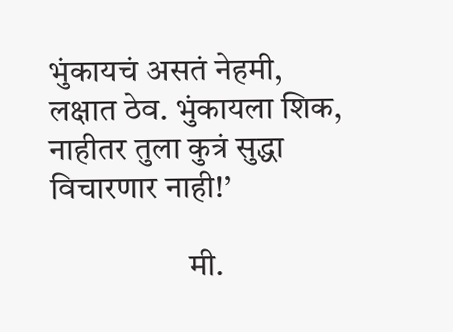भुंकायचं असतं नेहमी, लक्षात ठेव. भुंकायला शिक, नाहीतर तुला कुत्रं सुद्धा विचारणार नाही!’

                     मी.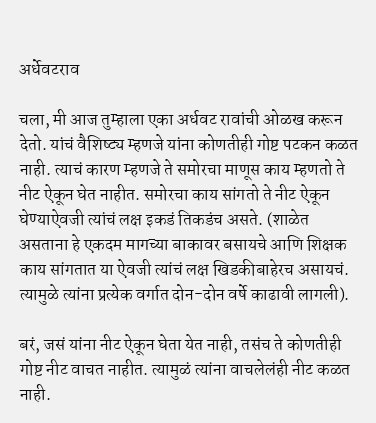अर्धेवटराव

चला, मी आज तुम्हाला एका अर्धवट रावांची ओळख करून देतो. यांचं वैशिष्ट्य म्हणजे यांना कोणतीही गोष्ट पटकन कळत नाही. त्याचं कारण म्हणजे ते समोरचा माणूस काय म्हणतो ते नीट ऐकून घेत नाहीत. समोरचा काय सांगतो ते नीट ऐकून घेण्याऐवजी त्यांचं लक्ष इकडं तिकडंच असते. (शाळेत असताना हे एकदम मागच्या बाकावर बसायचे आणि शिक्षक काय सांगतात या ऐवजी त्यांचं लक्ष खिडकीबाहेरच असायचं. त्यामुळे त्यांना प्रत्येक वर्गात दोन-दोन वर्षे काढावी लागली).

बरं, जसं यांना नीट ऐकून घेता येत नाही, तसंच ते कोणतीही गोष्ट नीट वाचत नाहीत. त्यामुळं त्यांना वाचलेलंही नीट कळत नाही.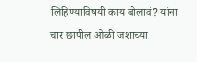लिहिण्याविषयी काय बोलावं? यांना चार छापील ओळी जशाच्या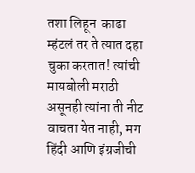तशा लिहून  काढा म्हंटलं तर ते त्यात दहा चुका करतात! त्यांची मायबोली मराठी असूनही त्यांना ती नीट वाचता येत नाही, मग हिंदी आणि इंग्रजीची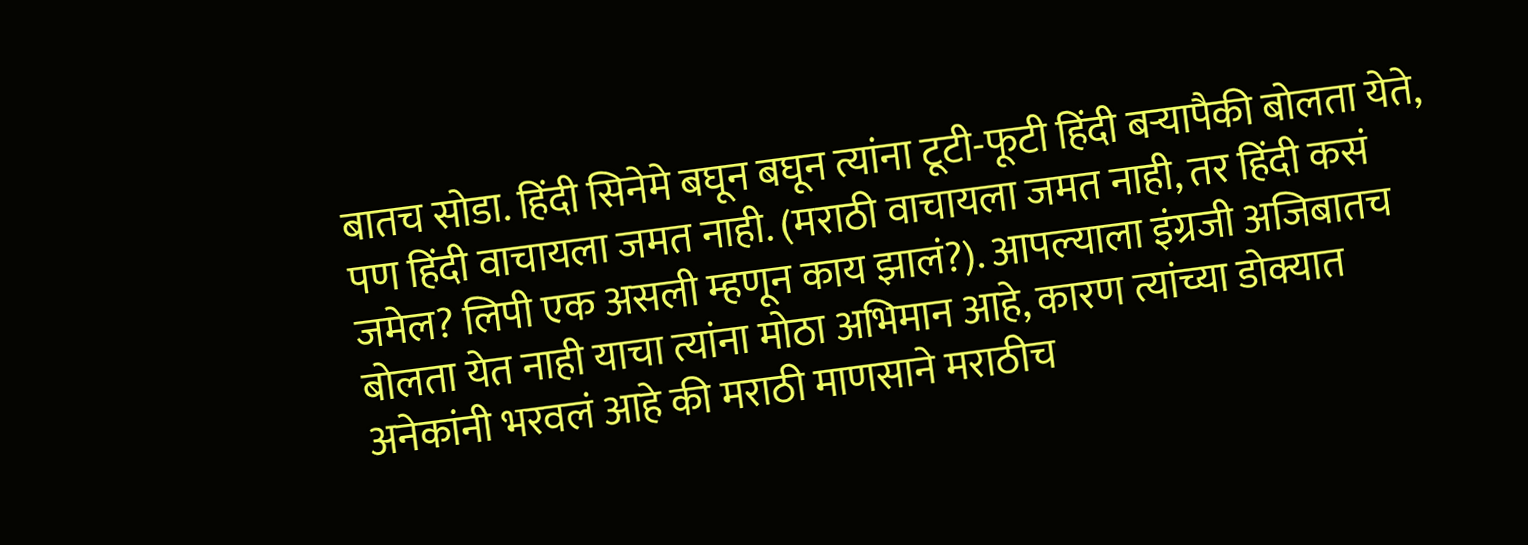बातच सोडा. हिंदी सिनेमे बघून बघून त्यांना टूटी-फूटी हिंदी बऱ्यापैकी बोलता येते, पण हिंदी वाचायला जमत नाही. (मराठी वाचायला जमत नाही, तर हिंदी कसं जमेल? लिपी एक असली म्हणून काय झालं?). आपल्याला इंग्रजी अजिबातच बोलता येत नाही याचा त्यांना मोठा अभिमान आहे, कारण त्यांच्या डोक्यात अनेकांनी भरवलं आहे की मराठी माणसाने मराठीच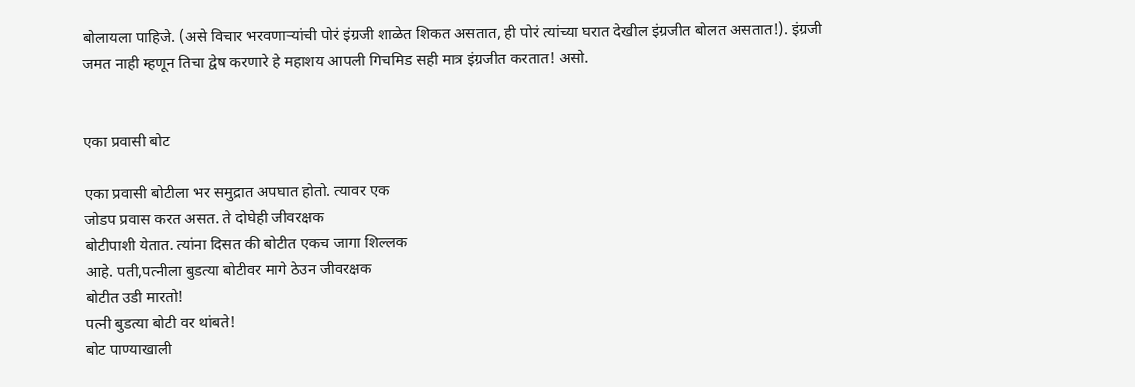बोलायला पाहिजे. (असे विचार भरवणाऱ्यांची पोरं इंग्रजी शाळेत शिकत असतात, ही पोरं त्यांच्या घरात देखील इंग्रजीत बोलत असतात!). इंग्रजी जमत नाही म्हणून तिचा द्वेष करणारे हे महाशय आपली गिचमिड सही मात्र इंग्रजीत करतात! असो.


एका प्रवासी बोट

एका प्रवासी बोटीला भर समुद्रात अपघात होतो. त्यावर एक
जोडप प्रवास करत असत. ते दोघेही जीवरक्षक
बोटीपाशी येतात. त्यांना दिसत की बोटीत एकच जागा शिल्लक
आहे. पती,पत्नीला बुडत्या बोटीवर मागे ठेउन जीवरक्षक
बोटीत उडी मारतो!
पत्नी बुडत्या बोटी वर थांबते!
बोट पाण्याखाली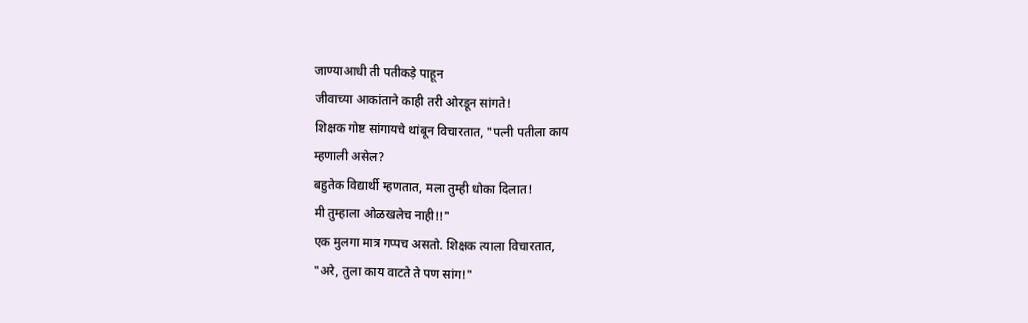जाण्याआधी ती पतीकड़े पाहून
जीवाच्या आकांताने काही तरी ओरडून सांगते!
शिक्षक गोष्ट सांगायचे थांबून विचारतात, "पत्नी पतीला काय
म्हणाली असेल?
बहुतेक विद्यार्थी म्हणतात, मला तुम्ही धोका दिलात!
मी तुम्हाला ओळखलेच नाही!!"
एक मुलगा मात्र गप्पच असतो. शिक्षक त्याला विचारतात,
"अरे, तुला काय वाटते ते पण सांग!"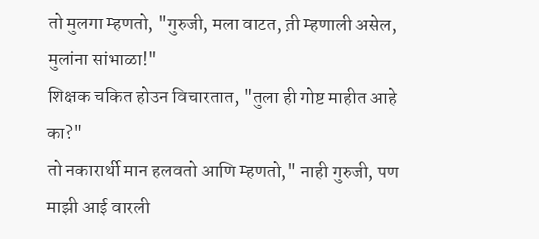तो मुलगा म्हणतो, "गुरुजी, मला वाटत, त़ी म्हणाली असेल,
मुलांना सांभाळा!"
शिक्षक चकित होउन विचारतात, "तुला ही गोष्ट माहीत आहे
का?"
तो नकारार्थी मान हलवतो आणि म्हणतो," नाही गुरुजी, पण
माझी आई वारली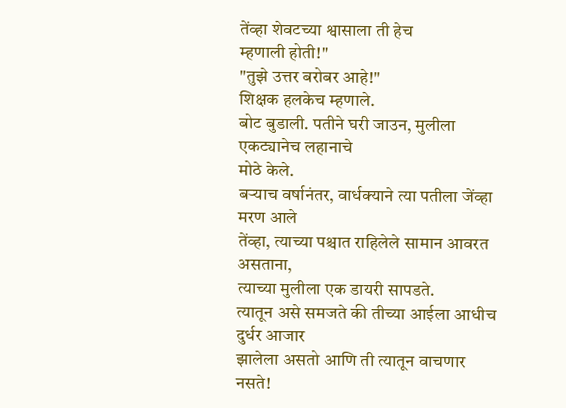तेंव्हा शेवटच्या श्वासाला ती हेच
म्हणाली होती!"
"तुझे उत्तर बरोबर आहे!"
शिक्षक हलकेच म्हणाले.
बोट बुडाली. पतीने घरी जाउन, मुलीला एकट्यानेच लहानाचे
मोठे केले.
बऱ्याच वर्षानंतर, वार्धक्याने त्या पतीला जेंव्हा मरण आले
तेंव्हा, त्याच्या पश्चात राहिलेले सामान आवरत असताना,
त्याच्या मुलीला एक डायरी सापडते.
त्यातून असे समजते की तीच्या आईला आधीच दुर्धर आजार
झालेला असतो आणि ती त्यातून वाचणार नसते!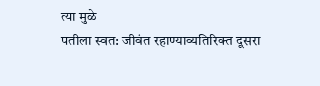त्या मुळे
पतीला स्वत: जीवंत रहाण्याव्यतिरिक्त दूसरा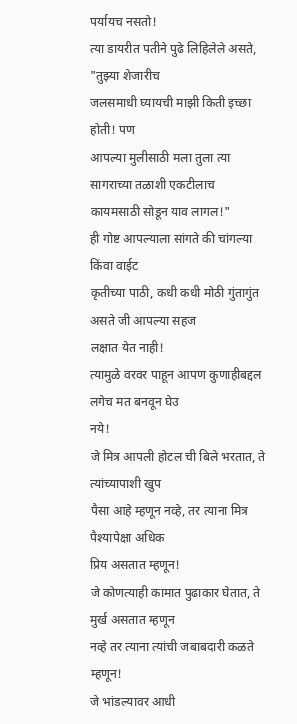पर्यायच नसतो!
त्या डायरीत पतीने पुढे लिहिलेले असते, "तुझ्या शेजारीच
जलसमाधी घ्यायची माझी किती इच्छा होती! पण
आपल्या मुलीसाठी मला तुला त्या सागराच्या तळाशी एकटीलाच
कायमसाठी सोडून याव लागल!"
ही गोष्ट आपल्याला सांगते की चांगल्या किंवा वाईट
कृतीच्या पाठी, कधी कधी मोठी गुंतागुंत असते जी आपल्या सहज
लक्षात येत नाही!
त्यामुळे वरवर पाहून आपण कुणाहीबद्दल लगेच मत बनवून घेउ
नये!
जे मित्र आपली होटल ची बिले भरतात, ते त्यांच्यापाशी खुप
पैसा आहे म्हणून नव्हे, तर त्याना मित्र पैश्यापेक्षा अधिक
प्रिय असतात म्हणून!
जे कोणत्याही कामात पुढाकार घेतात, ते मुर्ख असतात म्हणून
नव्हे तर त्याना त्यांची जबाबदारी कळते म्हणून!
जे भांडल्यावर आधी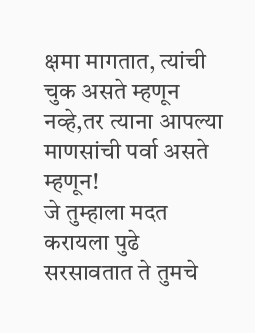क्षमा मागतात, त्यांची चुक असते म्हणून
नव्हे,तर त्याना आपल्या माणसांची पर्वा असते म्हणून!
जे तुम्हाला मदत करायला पुढे सरसावतात ते तुमचे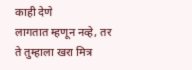काही देणे
लागतात म्हणून नव्हे, तर ते तुम्हाला खरा मित्र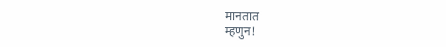मानतात
म्हणुन!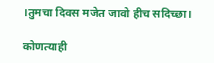।तुमचा दिवस मजेत जावो हीच सदिच्छा।

कोणत्याही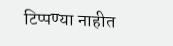टिप्पण्‍या नाहीत